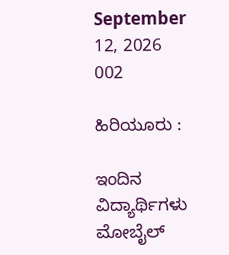September 12, 2026
002

ಹಿರಿಯೂರು :

ಇಂದಿನ ವಿದ್ಯಾರ್ಥಿಗಳು ಮೋಬೈಲ್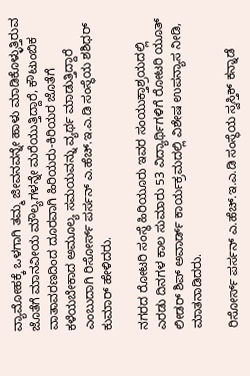ವ್ಯಾಮೋಹಕ್ಕೆ ಒಳಗಾಗಿ ತಮ್ಮ ಜೀವನವನ್ನೇ ಹಾಳು ಮಾಡಿಕೊಳ್ಳುತ್ತಿರುವ ಜೊತೆಗೆ ಮಾನವೀಯ ಮೌಲ್ಯಗಳನ್ನೇ ಮರೆಯುತ್ತಿದ್ದಾರೆ, ಕೌಟುಂಬಿಕ ವಾತಾವರಣದಿಂದ ದೂರವಾಗಿ ಹಿರಿಯರು-ಕಿರಿಯರ ಜೊತೆಗೆ ಕಳೆಯಬೇಕಾದ ಅಮೂಲ್ಯ ಸಮಯವನ್ನು ವ್ಯರ್ಥ ಮಾಡುತ್ತಿದ್ದಾರೆ ಎಂಬುದಾಗಿ ರಿಸೋರ್ಸ್ ಪರ್ಸನ್ ಎ.ಹೆಚ್.ಇ.ಎ.ಡಿ ಸಂಸ್ಥೆಯ ಶಶಿಧರ್ ಕುಮಾರ್ ಹೇಳಿದರು.

ನಗರದ ರೋಟರಿ ಸಂಸ್ಥೆ ಹಿರಿಯೂರು ಇವರ ಸಂಯುಕ್ತಾಶ್ರಯದಲ್ಲಿ ಎರಡು ದಿನಗಳ ಕಾಲ ಸುಮಾರು 53 ವಿದ್ಯಾರ್ಥಿಗಳಿಗೆ ರೋಟರಿ ಯೂತ್ ಲೀಡರ್ ಶಿಪ್ ಅವಾರ್ಡ್ ಕಾರ್ಯಕ್ರಮದಲ್ಲಿ ವಿಶೇಷ ಉಪನ್ಯಾಸ ನೀಡಿ, ಮಾತನಾಡಿದರು.

ರಿಸೋರ್ಸ್ ಪರ್ಸನ್ ಎ.ಹೆಚ್.ಇ.ಎ.ಡಿ ಸಂಸ್ಥೆಯ ಸ್ವಸ್ತಿಕ್ ಕನ್ನಾಡೆ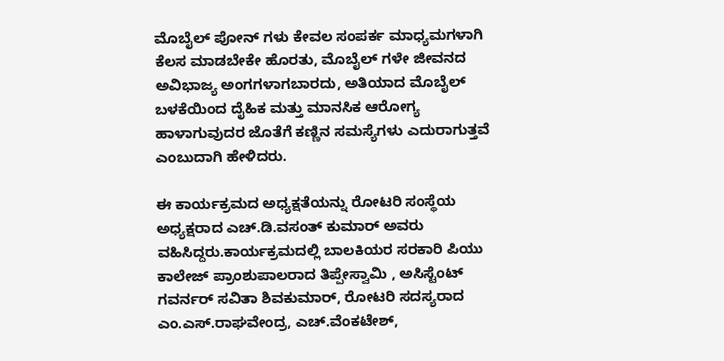ಮೊಬೈಲ್ ಪೋನ್ ಗಳು ಕೇವಲ ಸಂಪರ್ಕ ಮಾಧ್ಯಮಗಳಾಗಿ ಕೆಲಸ ಮಾಡಬೇಕೇ ಹೊರತು, ಮೊಬೈಲ್ ಗಳೇ ಜೀವನದ ಅವಿಭಾಜ್ಯ ಅಂಗಗಳಾಗಬಾರದು, ಅತಿಯಾದ ಮೊಬೈಲ್ ಬಳಕೆಯಿಂದ ದೈಹಿಕ ಮತ್ತು ಮಾನಸಿಕ ಆರೋಗ್ಯ ಹಾಳಾಗುವುದರ ಜೊತೆಗೆ ಕಣ್ಣಿನ ಸಮಸ್ಯೆಗಳು ಎದುರಾಗುತ್ತವೆ ಎಂಬುದಾಗಿ ಹೇಳಿದರು.

ಈ ಕಾರ್ಯಕ್ರಮದ ಅಧ್ಯಕ್ಷತೆಯನ್ನು ರೋಟರಿ ಸಂಸ್ಥೆಯ ಅಧ್ಯಕ್ಷರಾದ ಎಚ್.ಡಿ.ವಸಂತ್ ಕುಮಾರ್ ಅವರು ವಹಿಸಿದ್ದರು.ಕಾರ್ಯಕ್ರಮದಲ್ಲಿ ಬಾಲಕಿಯರ ಸರಕಾರಿ ಪಿಯು ಕಾಲೇಜ್ ಪ್ರಾಂಶುಪಾಲರಾದ ತಿಪ್ಪೇಸ್ವಾಮಿ , ಅಸಿಸ್ಟೆಂಟ್ ಗವರ್ನರ್ ಸವಿತಾ ಶಿವಕುಮಾರ್, ರೋಟರಿ ಸದಸ್ಯರಾದ ಎಂ.ಎಸ್.ರಾಘವೇಂದ್ರ, ಎಚ್.ವೆಂಕಟೇಶ್,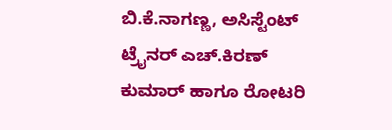ಬಿ.ಕೆ.ನಾಗಣ್ಣ, ಅಸಿಸ್ಟೆಂಟ್ ಟ್ರೈನರ್ ಎಚ್.ಕಿರಣ್ ಕುಮಾರ್ ಹಾಗೂ ರೋಟರಿ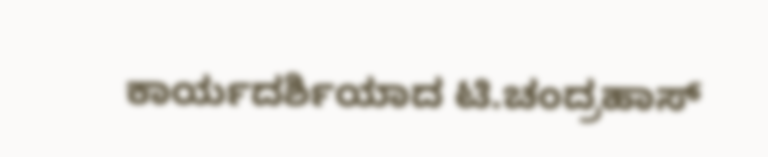ಕಾರ್ಯದರ್ಶಿಯಾದ ಟಿ.ಚಂದ್ರಹಾಸ್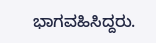ಭಾಗವಹಿಸಿದ್ದರು.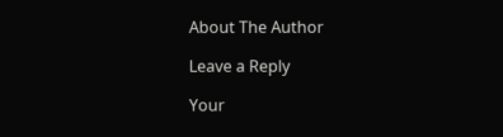About The Author

Leave a Reply

Your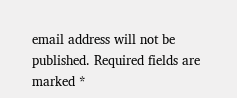email address will not be published. Required fields are marked *